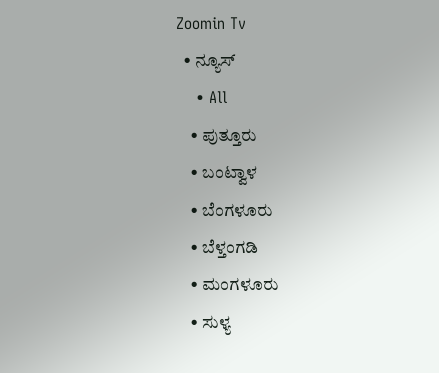Zoomin Tv
  • ನ್ಯೂಸ್
    • All
    • ಪುತ್ತೂರು
    • ಬಂಟ್ವಾಳ
    • ಬೆಂಗಳೂರು
    • ಬೆಳ್ತಂಗಡಿ
    • ಮಂಗಳೂರು
    • ಸುಳ್ಯ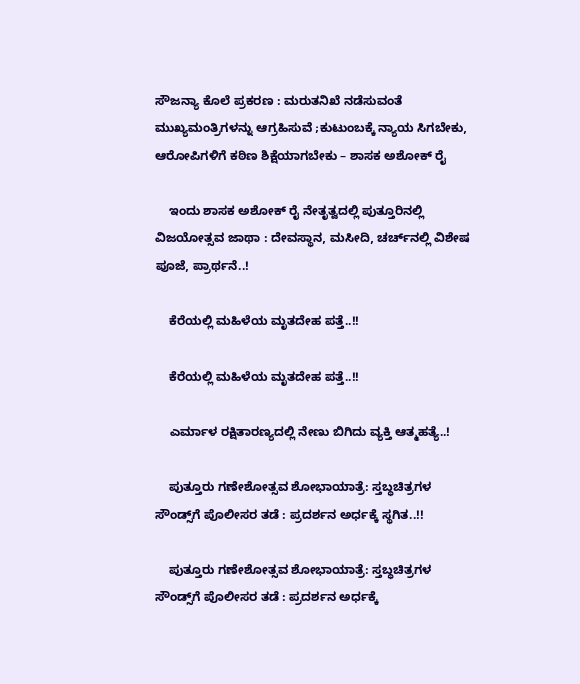ಸೌಜನ್ಯಾ ಕೊಲೆ ಪ್ರಕರಣ : ಮರುತನಿಖೆ ನಡೆಸುವಂತೆ ಮುಖ್ಯಮಂತ್ರಿಗಳನ್ನು ಆಗ್ರಹಿಸುವೆ ;ಕುಟುಂಬಕ್ಕೆ ನ್ಯಾಯ ಸಿಗಬೇಕು, ಆರೋಪಿಗಳಿಗೆ ಕಠಿಣ ಶಿಕ್ಷೆಯಾಗಬೇಕು – ಶಾಸಕ ಅಶೋಕ್ ರೈ

    ಇಂದು ಶಾಸಕ ಅಶೋಕ್ ರೈ ನೇತೃತ್ವದಲ್ಲಿ ಪುತ್ತೂರಿನಲ್ಲಿ ವಿಜಯೋತ್ಸವ ಜಾಥಾ : ದೇವಸ್ಥಾನ, ಮಸೀದಿ, ಚರ್ಚ್‌ನಲ್ಲಿ ವಿಶೇಷ ಪೂಜೆ, ಪ್ರಾರ್ಥನೆ..!

    ಕೆರೆಯಲ್ಲಿ ಮಹಿಳೆಯ ಮೃತದೇಹ ಪತ್ತೆ..!!

    ಕೆರೆಯಲ್ಲಿ ಮಹಿಳೆಯ ಮೃತದೇಹ ಪತ್ತೆ..!!

    ಎರ್ಮಾಳ ರಕ್ಷಿತಾರಣ್ಯದಲ್ಲಿ ನೇಣು ಬಿಗಿದು ವ್ಯಕ್ತಿ ಆತ್ಮಹತ್ಯೆ..!

    ಪುತ್ತೂರು ಗಣೇಶೋತ್ಸವ ಶೋಭಾಯಾತ್ರೆ: ಸ್ತಬ್ಧಚಿತ್ರಗಳ ಸೌಂಡ್ಸ್‌ಗೆ ಪೊಲೀಸರ ತಡೆ : ಪ್ರದರ್ಶನ ಅರ್ಧಕ್ಕೆ ಸ್ಥಗಿತ..!!

    ಪುತ್ತೂರು ಗಣೇಶೋತ್ಸವ ಶೋಭಾಯಾತ್ರೆ: ಸ್ತಬ್ಧಚಿತ್ರಗಳ ಸೌಂಡ್ಸ್‌ಗೆ ಪೊಲೀಸರ ತಡೆ : ಪ್ರದರ್ಶನ ಅರ್ಧಕ್ಕೆ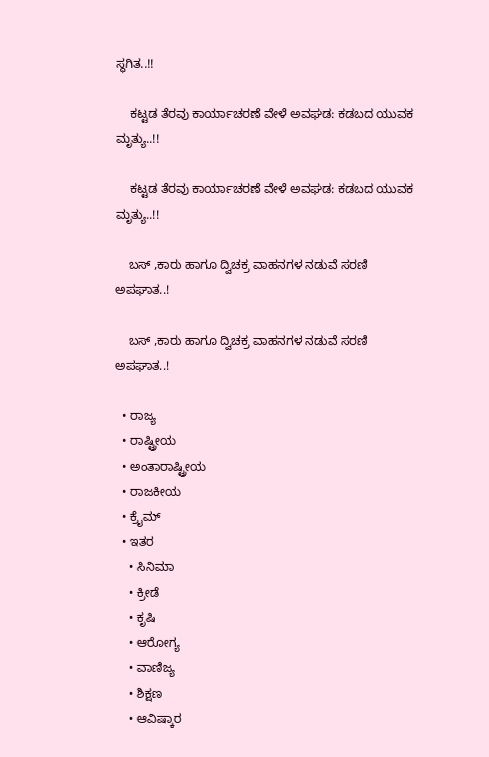ಸ್ಥಗಿತ..!!

    ಕಟ್ಟಡ ತೆರವು ಕಾರ್ಯಾಚರಣೆ ವೇಳೆ ಅವಘಡ: ಕಡಬದ ಯುವಕ ಮೃತ್ಯು..!!

    ಕಟ್ಟಡ ತೆರವು ಕಾರ್ಯಾಚರಣೆ ವೇಳೆ ಅವಘಡ: ಕಡಬದ ಯುವಕ ಮೃತ್ಯು..!!

    ಬಸ್ ,ಕಾರು ಹಾಗೂ ದ್ವಿಚಕ್ರ ವಾಹನಗಳ ನಡುವೆ ಸರಣಿ ಅಪಘಾತ..!

    ಬಸ್ ,ಕಾರು ಹಾಗೂ ದ್ವಿಚಕ್ರ ವಾಹನಗಳ ನಡುವೆ ಸರಣಿ ಅಪಘಾತ..!

  • ರಾಜ್ಯ
  • ರಾಷ್ಟ್ರೀಯ
  • ಅಂತಾರಾಷ್ಟ್ರೀಯ
  • ರಾಜಕೀಯ
  • ಕ್ರೈಮ್
  • ಇತರ
    • ಸಿನಿಮಾ
    • ಕ್ರೀಡೆ
    • ಕೃಷಿ
    • ಆರೋಗ್ಯ
    • ವಾಣಿಜ್ಯ
    • ಶಿಕ್ಷಣ
    • ಆವಿಷ್ಕಾರ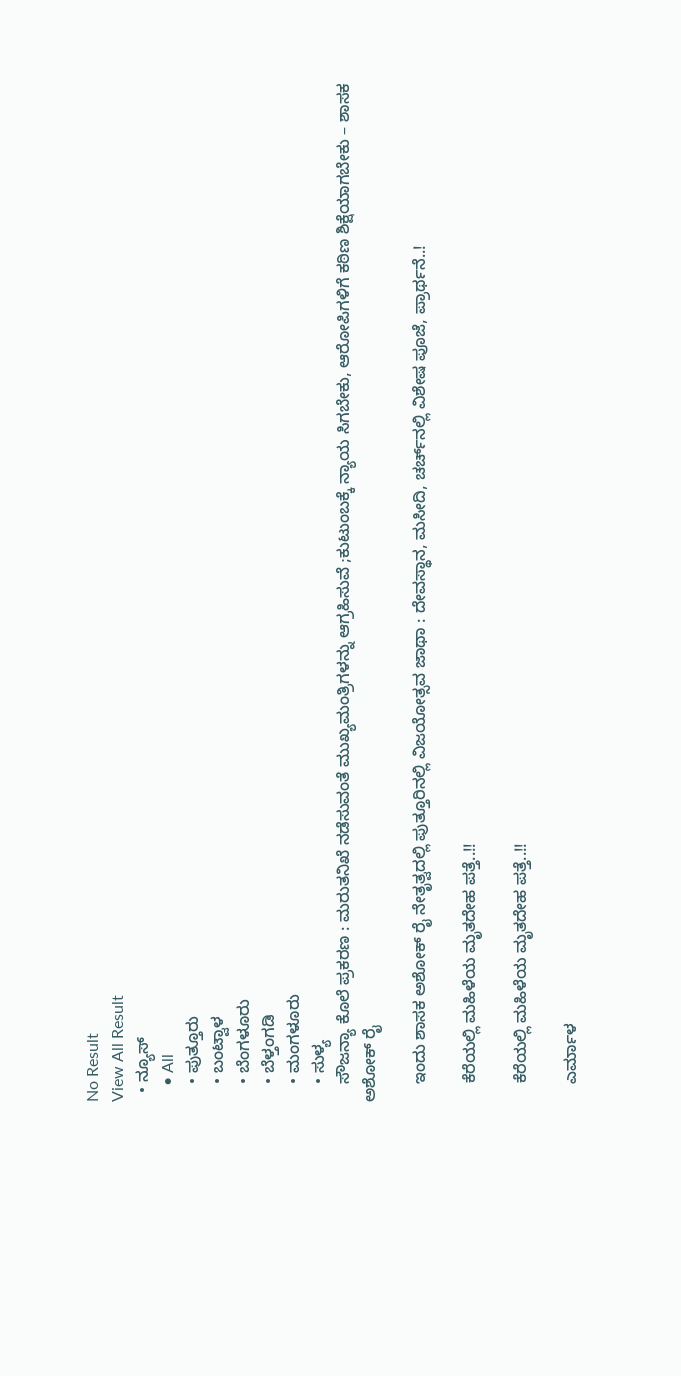No Result
View All Result
  • ನ್ಯೂಸ್
    • All
    • ಪುತ್ತೂರು
    • ಬಂಟ್ವಾಳ
    • ಬೆಂಗಳೂರು
    • ಬೆಳ್ತಂಗಡಿ
    • ಮಂಗಳೂರು
    • ಸುಳ್ಯ
    ಸೌಜನ್ಯಾ ಕೊಲೆ ಪ್ರಕರಣ : ಮರುತನಿಖೆ ನಡೆಸುವಂತೆ ಮುಖ್ಯಮಂತ್ರಿಗಳನ್ನು ಆಗ್ರಹಿಸುವೆ ;ಕುಟುಂಬಕ್ಕೆ ನ್ಯಾಯ ಸಿಗಬೇಕು, ಆರೋಪಿಗಳಿಗೆ ಕಠಿಣ ಶಿಕ್ಷೆಯಾಗಬೇಕು – ಶಾಸಕ ಅಶೋಕ್ ರೈ

    ಇಂದು ಶಾಸಕ ಅಶೋಕ್ ರೈ ನೇತೃತ್ವದಲ್ಲಿ ಪುತ್ತೂರಿನಲ್ಲಿ ವಿಜಯೋತ್ಸವ ಜಾಥಾ : ದೇವಸ್ಥಾನ, ಮಸೀದಿ, ಚರ್ಚ್‌ನಲ್ಲಿ ವಿಶೇಷ ಪೂಜೆ, ಪ್ರಾರ್ಥನೆ..!

    ಕೆರೆಯಲ್ಲಿ ಮಹಿಳೆಯ ಮೃತದೇಹ ಪತ್ತೆ..!!

    ಕೆರೆಯಲ್ಲಿ ಮಹಿಳೆಯ ಮೃತದೇಹ ಪತ್ತೆ..!!

    ಎರ್ಮಾಳ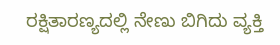ರಕ್ಷಿತಾರಣ್ಯದಲ್ಲಿ ನೇಣು ಬಿಗಿದು ವ್ಯಕ್ತಿ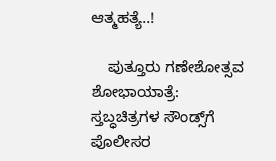ಆತ್ಮಹತ್ಯೆ..!

    ಪುತ್ತೂರು ಗಣೇಶೋತ್ಸವ ಶೋಭಾಯಾತ್ರೆ: ಸ್ತಬ್ಧಚಿತ್ರಗಳ ಸೌಂಡ್ಸ್‌ಗೆ ಪೊಲೀಸರ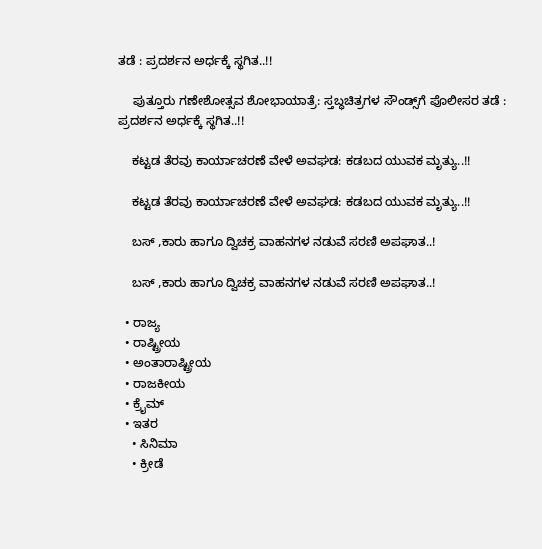ತಡೆ : ಪ್ರದರ್ಶನ ಅರ್ಧಕ್ಕೆ ಸ್ಥಗಿತ..!!

    ಪುತ್ತೂರು ಗಣೇಶೋತ್ಸವ ಶೋಭಾಯಾತ್ರೆ: ಸ್ತಬ್ಧಚಿತ್ರಗಳ ಸೌಂಡ್ಸ್‌ಗೆ ಪೊಲೀಸರ ತಡೆ : ಪ್ರದರ್ಶನ ಅರ್ಧಕ್ಕೆ ಸ್ಥಗಿತ..!!

    ಕಟ್ಟಡ ತೆರವು ಕಾರ್ಯಾಚರಣೆ ವೇಳೆ ಅವಘಡ: ಕಡಬದ ಯುವಕ ಮೃತ್ಯು..!!

    ಕಟ್ಟಡ ತೆರವು ಕಾರ್ಯಾಚರಣೆ ವೇಳೆ ಅವಘಡ: ಕಡಬದ ಯುವಕ ಮೃತ್ಯು..!!

    ಬಸ್ ,ಕಾರು ಹಾಗೂ ದ್ವಿಚಕ್ರ ವಾಹನಗಳ ನಡುವೆ ಸರಣಿ ಅಪಘಾತ..!

    ಬಸ್ ,ಕಾರು ಹಾಗೂ ದ್ವಿಚಕ್ರ ವಾಹನಗಳ ನಡುವೆ ಸರಣಿ ಅಪಘಾತ..!

  • ರಾಜ್ಯ
  • ರಾಷ್ಟ್ರೀಯ
  • ಅಂತಾರಾಷ್ಟ್ರೀಯ
  • ರಾಜಕೀಯ
  • ಕ್ರೈಮ್
  • ಇತರ
    • ಸಿನಿಮಾ
    • ಕ್ರೀಡೆ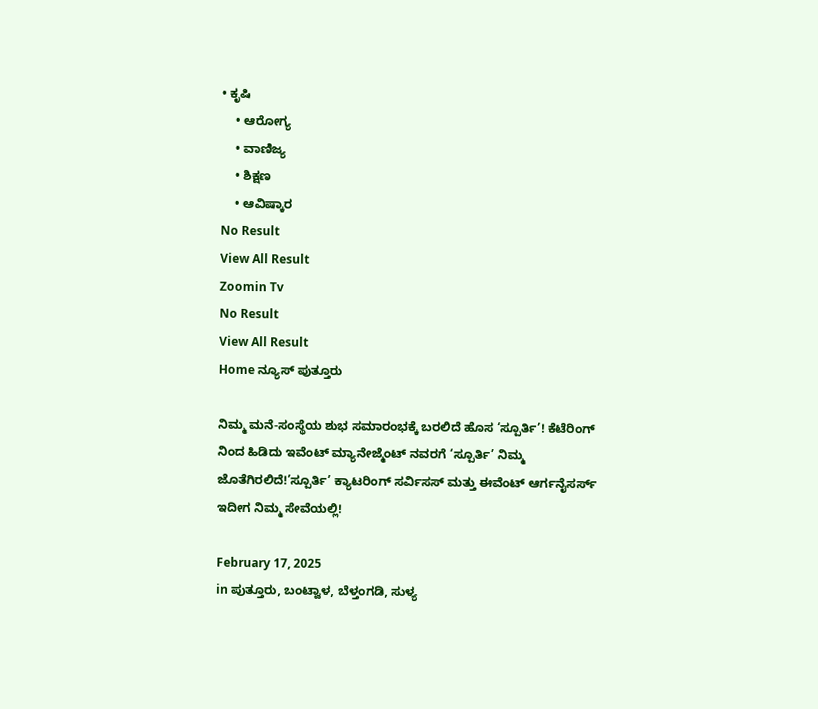• ಕೃಷಿ
    • ಆರೋಗ್ಯ
    • ವಾಣಿಜ್ಯ
    • ಶಿಕ್ಷಣ
    • ಆವಿಷ್ಕಾರ
No Result
View All Result
Zoomin Tv
No Result
View All Result
Home ನ್ಯೂಸ್ ಪುತ್ತೂರು

ನಿಮ್ಮ ಮನೆ-ಸಂಸ್ಥೆಯ ಶುಭ ಸಮಾರಂಭಕ್ಕೆ ಬರಲಿದೆ ಹೊಸ ‘ಸ್ಪೂರ್ತಿ’! ಕೆಟೆರಿಂಗ್ ನಿಂದ ಹಿಡಿದು ಇವೆಂಟ್ ಮ್ಯಾನೇಜ್ಮೆಂಟ್ ನವರಗೆ ‘ಸ್ಪೂರ್ತಿ’ ನಿಮ್ಮ ಜೊತೆಗಿರಲಿದೆ!’ಸ್ಪೂರ್ತಿ’ ಕ್ಯಾಟರಿಂಗ್ ಸರ್ವಿಸಸ್ ಮತ್ತು ಈವೆಂಟ್ ಆರ್ಗನೈಸರ್ಸ್ ಇದೀಗ ನಿಮ್ಮ ಸೇವೆಯಲ್ಲಿ!

February 17, 2025
in ಪುತ್ತೂರು, ಬಂಟ್ವಾಳ, ಬೆಳ್ತಂಗಡಿ, ಸುಳ್ಯ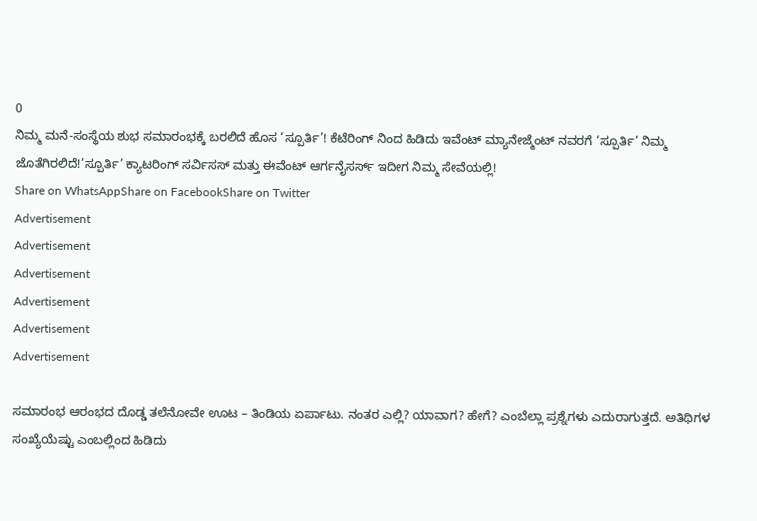0
ನಿಮ್ಮ ಮನೆ-ಸಂಸ್ಥೆಯ ಶುಭ ಸಮಾರಂಭಕ್ಕೆ ಬರಲಿದೆ ಹೊಸ ‘ಸ್ಪೂರ್ತಿ’! ಕೆಟೆರಿಂಗ್ ನಿಂದ ಹಿಡಿದು ಇವೆಂಟ್ ಮ್ಯಾನೇಜ್ಮೆಂಟ್ ನವರಗೆ ‘ಸ್ಪೂರ್ತಿ’ ನಿಮ್ಮ ಜೊತೆಗಿರಲಿದೆ!’ಸ್ಪೂರ್ತಿ’ ಕ್ಯಾಟರಿಂಗ್ ಸರ್ವಿಸಸ್ ಮತ್ತು ಈವೆಂಟ್ ಆರ್ಗನೈಸರ್ಸ್ ಇದೀಗ ನಿಮ್ಮ ಸೇವೆಯಲ್ಲಿ!
Share on WhatsAppShare on FacebookShare on Twitter
Advertisement
Advertisement
Advertisement
Advertisement
Advertisement
Advertisement

ಸಮಾರಂಭ ಆರಂಭದ ದೊಡ್ಡ ತಲೆನೋವೇ ಊಟ – ತಿಂಡಿಯ ಏರ್ಪಾಟು. ನಂತರ ಎಲ್ಲಿ? ಯಾವಾಗ? ಹೇಗೆ? ಎಂಬೆಲ್ಲಾ ಪ್ರಶ್ನೆಗಳು ಎದುರಾಗುತ್ತದೆ. ಅತಿಥಿಗಳ ಸಂಖ್ಯೆಯೆಷ್ಟು ಎಂಬಲ್ಲಿಂದ ಹಿಡಿದು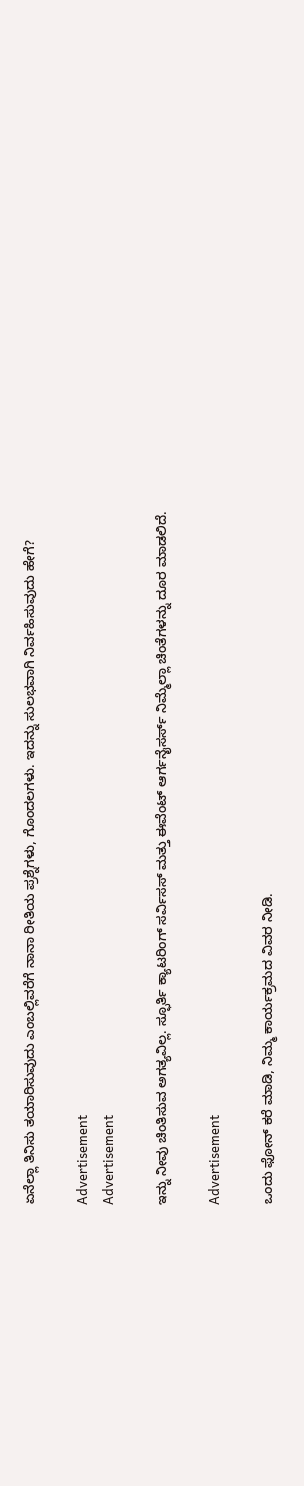ಏನೆಲ್ಲಾ ತಿನಿಸು ತಯಾರಿಸುವುದು ಎಂಬಲ್ಲಿವರೆಗೆ ನಾನಾ ರೀತಿಯ ಪ್ರಶ್ನೆಗಳು, ಗೊಂದಲಗಳು. ಇದನ್ನು ಸುಲಭವಾಗಿ ನಿರ್ವಹಿಸುವುದು ಹೇಗೆ?

Advertisement
Advertisement

ಇನ್ನು ನೀವು ಚಿಂತಿಸುವ ಅಗತ್ಯವಿಲ್ಲ. ಸ್ಫೂರ್ತಿ ಕ್ಯಾಟರಿಂಗ್ ಸರ್ವಿಸಸ್ ಮತ್ತು ಈವೆಂಟ್ ಆರ್ಗನೈಸರ್ಸ್ ನಿಮ್ಮೆಲ್ಲಾ ಚಿಂತೆಗಳನ್ನು ದೂರ ಮಾಡಲಿದೆ.

Advertisement

ಒಂದು ಫೋನ್ ಕರೆ ಮಾಡಿ, ನಿಮ್ಮ ಕಾರ್ಯಕ್ರಮದ ವಿವರ ನೀಡಿ.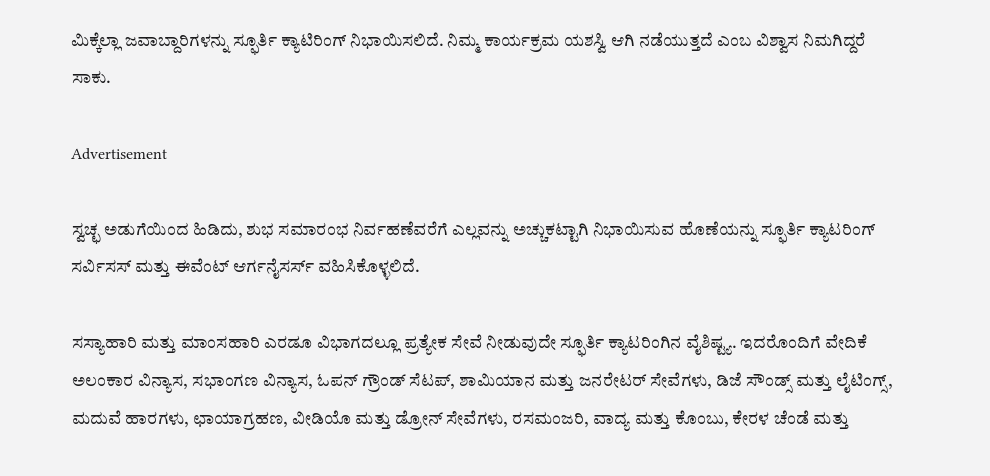ಮಿಕ್ಕೆಲ್ಲಾ ಜವಾಬ್ದಾರಿಗಳನ್ನು ಸ್ಫೂರ್ತಿ ಕ್ಯಾಟಿರಿಂಗ್ ನಿಭಾಯಿಸಲಿದೆ. ನಿಮ್ಮ ಕಾರ್ಯಕ್ರಮ ಯಶಸ್ವಿ ಆಗಿ ನಡೆಯುತ್ತದೆ ಎಂಬ ವಿಶ್ವಾಸ ನಿಮಗಿದ್ದರೆ ಸಾಕು.

Advertisement

ಸ್ವಚ್ಛ ಅಡುಗೆಯಿಂದ ಹಿಡಿದು, ಶುಭ ಸಮಾರಂಭ ನಿರ್ವಹಣೆವರೆಗೆ ಎಲ್ಲವನ್ನು ಅಚ್ಚುಕಟ್ಟಾಗಿ ನಿಭಾಯಿಸುವ ಹೊಣೆಯನ್ನು ಸ್ಫೂರ್ತಿ ಕ್ಯಾಟರಿಂಗ್ ಸರ್ವಿಸಸ್ ಮತ್ತು ಈವೆಂಟ್ ಆರ್ಗನೈಸರ್ಸ್ ವಹಿಸಿಕೊಳ್ಳಲಿದೆ.

ಸಸ್ಯಾಹಾರಿ ಮತ್ತು ಮಾಂಸಹಾರಿ ಎರಡೂ ವಿಭಾಗದಲ್ಲೂ ಪ್ರತ್ಯೇಕ ಸೇವೆ ನೀಡುವುದೇ ಸ್ಫೂರ್ತಿ ಕ್ಯಾಟರಿಂಗಿನ ವೈಶಿಷ್ಟ್ಯ. ಇದರೊಂದಿಗೆ ವೇದಿಕೆ ಅಲಂಕಾರ ವಿನ್ಯಾಸ, ಸಭಾಂಗಣ ವಿನ್ಯಾಸ, ಓಪನ್ ಗ್ರೌಂಡ್ ಸೆಟಪ್, ಶಾಮಿಯಾನ ಮತ್ತು ಜನರೇಟರ್ ಸೇವೆಗಳು, ಡಿಜೆ ಸೌಂಡ್ಸ್ ಮತ್ತು ಲೈಟಿಂಗ್ಸ್, ಮದುವೆ ಹಾರಗಳು, ಛಾಯಾಗ್ರಹಣ, ವೀಡಿಯೊ ಮತ್ತು ಡ್ರೋನ್ ಸೇವೆಗಳು, ರಸಮಂಜರಿ, ವಾದ್ಯ ಮತ್ತು ಕೊಂಬು, ಕೇರಳ ಚೆಂಡೆ ಮತ್ತು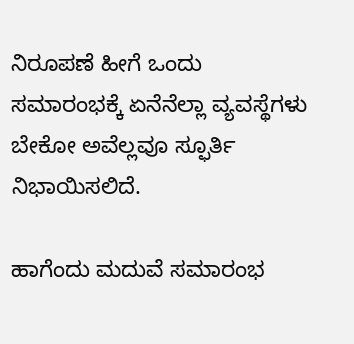ನಿರೂಪಣೆ ಹೀಗೆ ಒಂದು ಸಮಾರಂಭಕ್ಕೆ ಏನೆನೆಲ್ಲಾ ವ್ಯವಸ್ಥೆಗಳು ಬೇಕೋ ಅವೆಲ್ಲವೂ ಸ್ಫೂರ್ತಿ ನಿಭಾಯಿಸಲಿದೆ.

ಹಾಗೆಂದು ಮದುವೆ ಸಮಾರಂಭ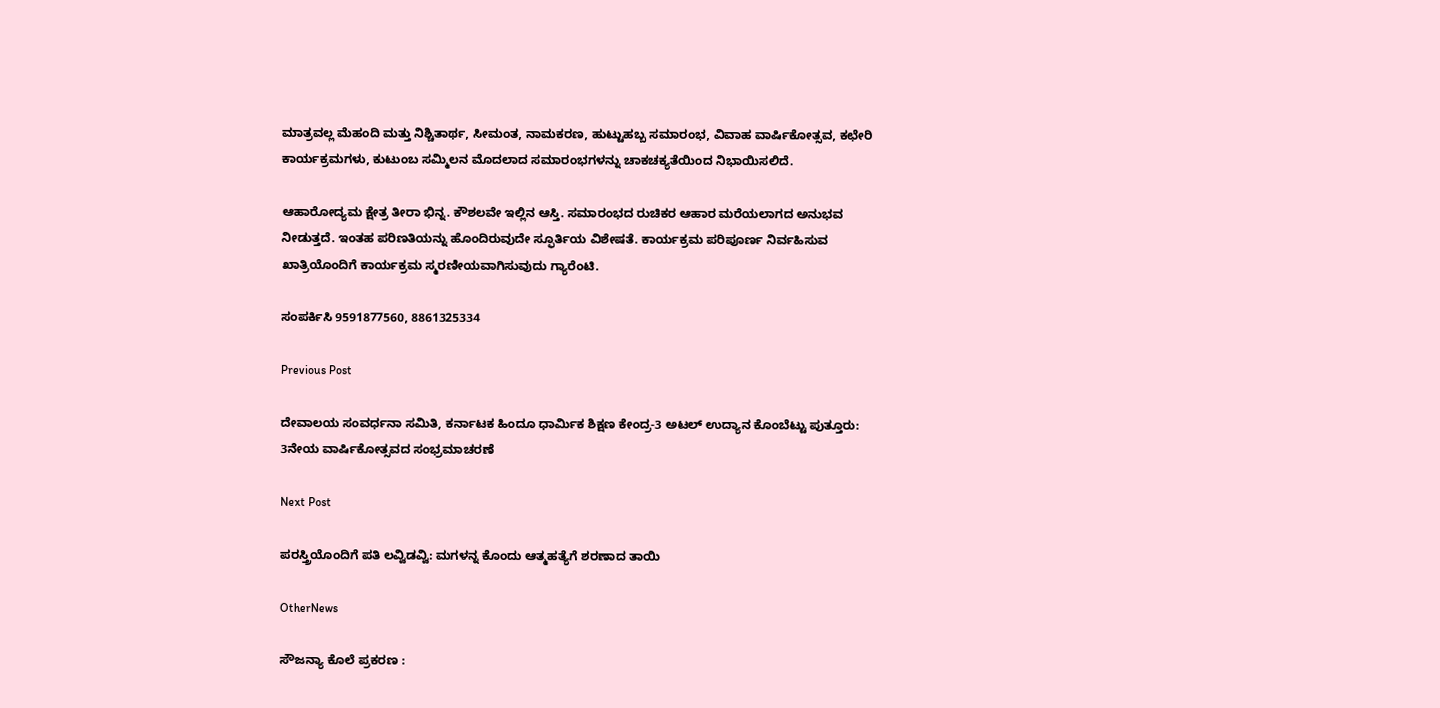ಮಾತ್ರವಲ್ಲ ಮೆಹಂದಿ ಮತ್ತು ನಿಶ್ಚಿತಾರ್ಥ, ಸೀಮಂತ, ನಾಮಕರಣ, ಹುಟ್ಟುಹಬ್ಬ ಸಮಾರಂಭ, ವಿವಾಹ ವಾರ್ಷಿಕೋತ್ಸವ, ಕಛೇರಿ ಕಾರ್ಯಕ್ರಮಗಳು, ಕುಟುಂಬ ಸಮ್ಮಿಲನ ಮೊದಲಾದ ಸಮಾರಂಭಗಳನ್ನು ಚಾಕಚಕ್ಯತೆಯಿಂದ ನಿಭಾಯಿಸಲಿದೆ.

ಆಹಾರೋದ್ಯಮ ಕ್ಷೇತ್ರ ತೀರಾ ಭಿನ್ನ. ಕೌಶಲವೇ ಇಲ್ಲಿನ ಆಸ್ತಿ. ಸಮಾರಂಭದ ರುಚಿಕರ ಆಹಾರ ಮರೆಯಲಾಗದ ಅನುಭವ ನೀಡುತ್ತದೆ. ಇಂತಹ ಪರಿಣತಿಯನ್ನು ಹೊಂದಿರುವುದೇ ಸ್ಫೂರ್ತಿಯ ವಿಶೇಷತೆ. ಕಾರ್ಯಕ್ರಮ ಪರಿಪೂರ್ಣ ನಿರ್ವಹಿಸುವ ಖಾತ್ರಿಯೊಂದಿಗೆ ಕಾರ್ಯಕ್ರಮ ಸ್ಮರಣೀಯವಾಗಿಸುವುದು ಗ್ಯಾರೆಂಟಿ.

ಸಂಪರ್ಕಿಸಿ 9591877560, 8861325334

Previous Post

ದೇವಾಲಯ ಸಂವರ್ಧನಾ ಸಮಿತಿ, ಕರ್ನಾಟಕ ಹಿಂದೂ ಧಾರ್ಮಿಕ ಶಿಕ್ಷಣ ಕೇಂದ್ರ-3 ಅಟಲ್ ಉದ್ಯಾನ ಕೊಂಬೆಟ್ಟು ಪುತ್ತೂರು: 3ನೇಯ ವಾರ್ಷಿಕೋತ್ಸವದ ಸಂಭ್ರಮಾಚರಣೆ

Next Post

ಪರಸ್ತ್ರಿಯೊಂದಿಗೆ ಪತಿ ಲವ್ವಿಡವ್ವಿ: ಮಗಳನ್ನ ಕೊಂದು ಆತ್ಮಹತ್ಯೆಗೆ ಶರಣಾದ ತಾಯಿ

OtherNews

ಸೌಜನ್ಯಾ ಕೊಲೆ ಪ್ರಕರಣ :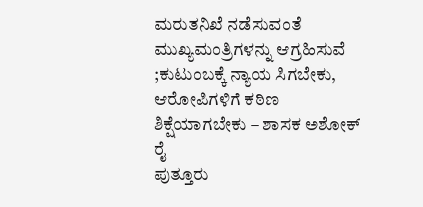ಮರುತನಿಖೆ ನಡೆಸುವಂತೆ ಮುಖ್ಯಮಂತ್ರಿಗಳನ್ನು ಆಗ್ರಹಿಸುವೆ ;ಕುಟುಂಬಕ್ಕೆ ನ್ಯಾಯ ಸಿಗಬೇಕು, ಆರೋಪಿಗಳಿಗೆ ಕಠಿಣ ಶಿಕ್ಷೆಯಾಗಬೇಕು – ಶಾಸಕ ಅಶೋಕ್ ರೈ
ಪುತ್ತೂರು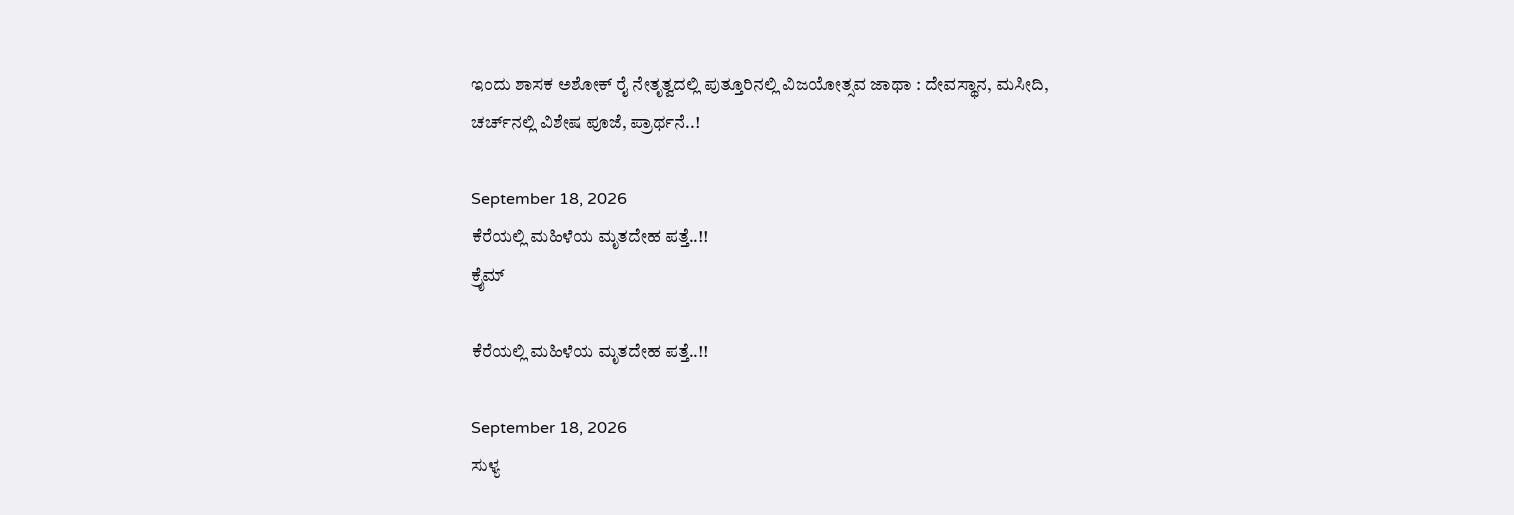ಇಂದು ಶಾಸಕ ಅಶೋಕ್ ರೈ ನೇತೃತ್ವದಲ್ಲಿ ಪುತ್ತೂರಿನಲ್ಲಿ ವಿಜಯೋತ್ಸವ ಜಾಥಾ : ದೇವಸ್ಥಾನ, ಮಸೀದಿ, ಚರ್ಚ್‌ನಲ್ಲಿ ವಿಶೇಷ ಪೂಜೆ, ಪ್ರಾರ್ಥನೆ..!

September 18, 2026
ಕೆರೆಯಲ್ಲಿ ಮಹಿಳೆಯ ಮೃತದೇಹ ಪತ್ತೆ..!!
ಕ್ರೈಮ್

ಕೆರೆಯಲ್ಲಿ ಮಹಿಳೆಯ ಮೃತದೇಹ ಪತ್ತೆ..!!

September 18, 2026
ಸುಳ್ಯ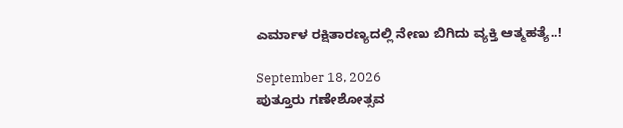ಎರ್ಮಾಳ ರಕ್ಷಿತಾರಣ್ಯದಲ್ಲಿ ನೇಣು ಬಿಗಿದು ವ್ಯಕ್ತಿ ಆತ್ಮಹತ್ಯೆ..!

September 18, 2026
ಪುತ್ತೂರು ಗಣೇಶೋತ್ಸವ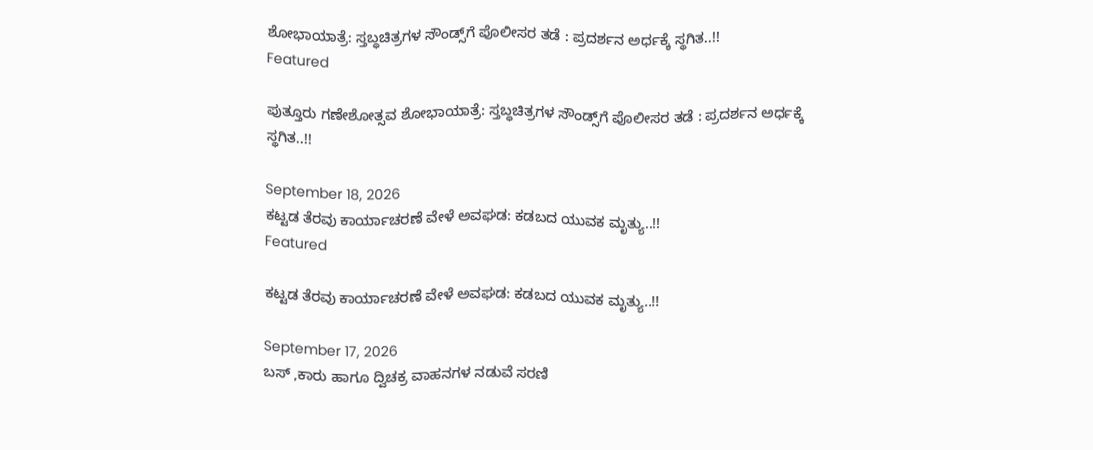ಶೋಭಾಯಾತ್ರೆ: ಸ್ತಬ್ಧಚಿತ್ರಗಳ ಸೌಂಡ್ಸ್‌ಗೆ ಪೊಲೀಸರ ತಡೆ : ಪ್ರದರ್ಶನ ಅರ್ಧಕ್ಕೆ ಸ್ಥಗಿತ..!!
Featured

ಪುತ್ತೂರು ಗಣೇಶೋತ್ಸವ ಶೋಭಾಯಾತ್ರೆ: ಸ್ತಬ್ಧಚಿತ್ರಗಳ ಸೌಂಡ್ಸ್‌ಗೆ ಪೊಲೀಸರ ತಡೆ : ಪ್ರದರ್ಶನ ಅರ್ಧಕ್ಕೆ ಸ್ಥಗಿತ..!!

September 18, 2026
ಕಟ್ಟಡ ತೆರವು ಕಾರ್ಯಾಚರಣೆ ವೇಳೆ ಅವಘಡ: ಕಡಬದ ಯುವಕ ಮೃತ್ಯು..!!
Featured

ಕಟ್ಟಡ ತೆರವು ಕಾರ್ಯಾಚರಣೆ ವೇಳೆ ಅವಘಡ: ಕಡಬದ ಯುವಕ ಮೃತ್ಯು..!!

September 17, 2026
ಬಸ್ ,ಕಾರು ಹಾಗೂ ದ್ವಿಚಕ್ರ ವಾಹನಗಳ ನಡುವೆ ಸರಣಿ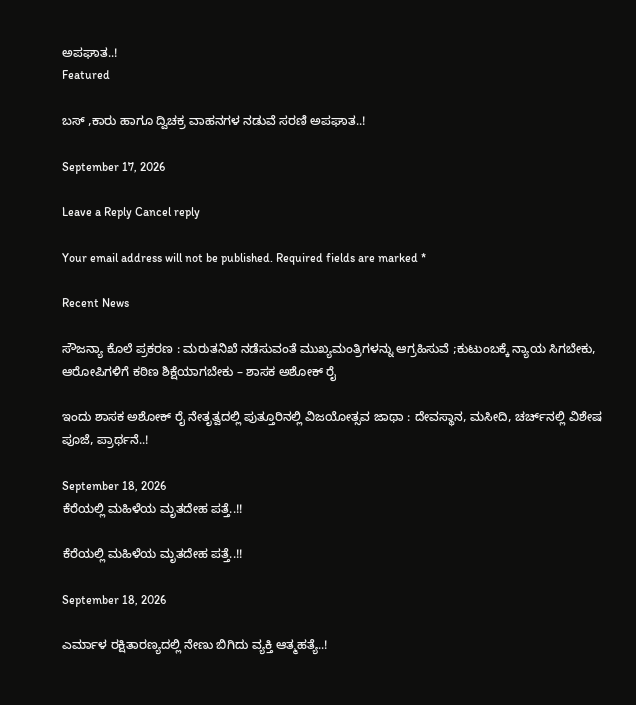ಅಪಘಾತ..!
Featured

ಬಸ್ ,ಕಾರು ಹಾಗೂ ದ್ವಿಚಕ್ರ ವಾಹನಗಳ ನಡುವೆ ಸರಣಿ ಅಪಘಾತ..!

September 17, 2026

Leave a Reply Cancel reply

Your email address will not be published. Required fields are marked *

Recent News

ಸೌಜನ್ಯಾ ಕೊಲೆ ಪ್ರಕರಣ : ಮರುತನಿಖೆ ನಡೆಸುವಂತೆ ಮುಖ್ಯಮಂತ್ರಿಗಳನ್ನು ಆಗ್ರಹಿಸುವೆ ;ಕುಟುಂಬಕ್ಕೆ ನ್ಯಾಯ ಸಿಗಬೇಕು, ಆರೋಪಿಗಳಿಗೆ ಕಠಿಣ ಶಿಕ್ಷೆಯಾಗಬೇಕು – ಶಾಸಕ ಅಶೋಕ್ ರೈ

ಇಂದು ಶಾಸಕ ಅಶೋಕ್ ರೈ ನೇತೃತ್ವದಲ್ಲಿ ಪುತ್ತೂರಿನಲ್ಲಿ ವಿಜಯೋತ್ಸವ ಜಾಥಾ : ದೇವಸ್ಥಾನ, ಮಸೀದಿ, ಚರ್ಚ್‌ನಲ್ಲಿ ವಿಶೇಷ ಪೂಜೆ, ಪ್ರಾರ್ಥನೆ..!

September 18, 2026
ಕೆರೆಯಲ್ಲಿ ಮಹಿಳೆಯ ಮೃತದೇಹ ಪತ್ತೆ..!!

ಕೆರೆಯಲ್ಲಿ ಮಹಿಳೆಯ ಮೃತದೇಹ ಪತ್ತೆ..!!

September 18, 2026

ಎರ್ಮಾಳ ರಕ್ಷಿತಾರಣ್ಯದಲ್ಲಿ ನೇಣು ಬಿಗಿದು ವ್ಯಕ್ತಿ ಆತ್ಮಹತ್ಯೆ..!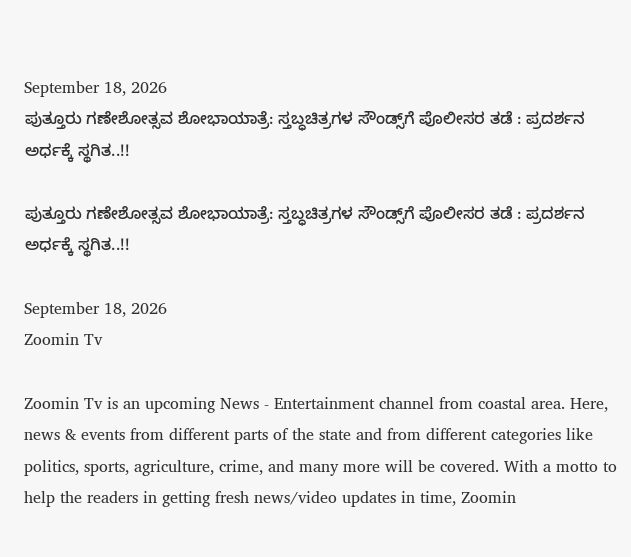September 18, 2026
ಪುತ್ತೂರು ಗಣೇಶೋತ್ಸವ ಶೋಭಾಯಾತ್ರೆ: ಸ್ತಬ್ಧಚಿತ್ರಗಳ ಸೌಂಡ್ಸ್‌ಗೆ ಪೊಲೀಸರ ತಡೆ : ಪ್ರದರ್ಶನ ಅರ್ಧಕ್ಕೆ ಸ್ಥಗಿತ..!!

ಪುತ್ತೂರು ಗಣೇಶೋತ್ಸವ ಶೋಭಾಯಾತ್ರೆ: ಸ್ತಬ್ಧಚಿತ್ರಗಳ ಸೌಂಡ್ಸ್‌ಗೆ ಪೊಲೀಸರ ತಡೆ : ಪ್ರದರ್ಶನ ಅರ್ಧಕ್ಕೆ ಸ್ಥಗಿತ..!!

September 18, 2026
Zoomin Tv

Zoomin Tv is an upcoming News - Entertainment channel from coastal area. Here, news & events from different parts of the state and from different categories like politics, sports, agriculture, crime, and many more will be covered. With a motto to help the readers in getting fresh news/video updates in time, Zoomin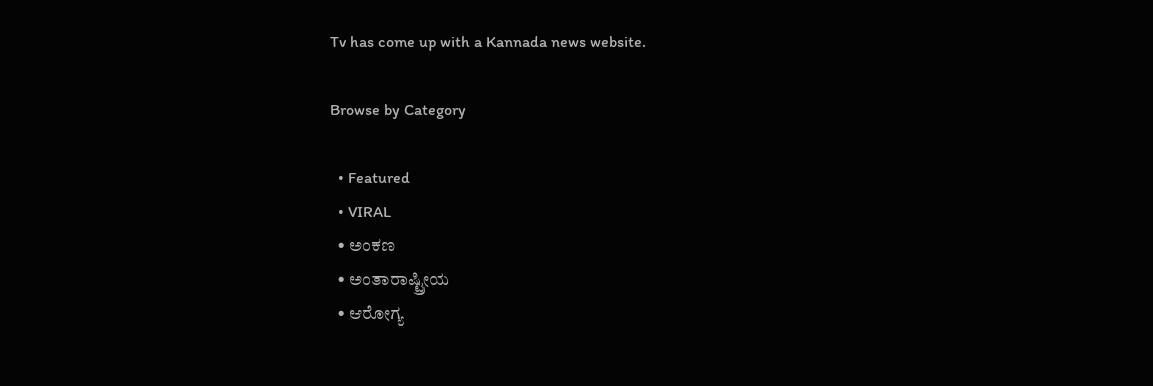Tv has come up with a Kannada news website.

Browse by Category

  • Featured
  • VIRAL
  • ಅಂಕಣ
  • ಅಂತಾರಾಷ್ಟ್ರೀಯ
  • ಆರೋಗ್ಯ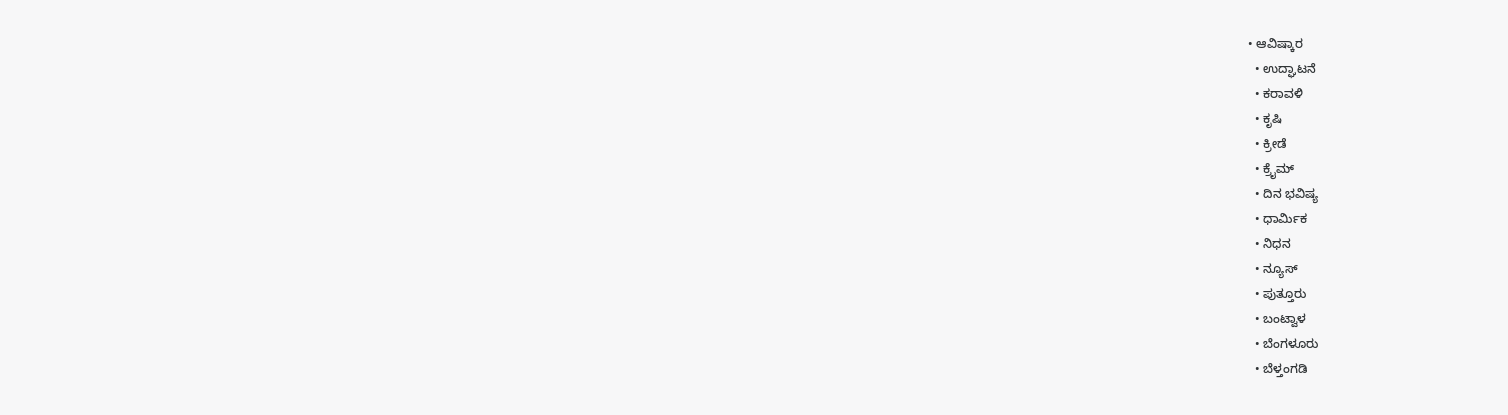• ಆವಿಷ್ಕಾರ
  • ಉದ್ಘಾಟನೆ
  • ಕರಾವಳಿ
  • ಕೃಷಿ
  • ಕ್ರೀಡೆ
  • ಕ್ರೈಮ್
  • ದಿನ ಭವಿಷ್ಯ
  • ಧಾರ್ಮಿಕ
  • ನಿಧನ
  • ನ್ಯೂಸ್
  • ಪುತ್ತೂರು
  • ಬಂಟ್ವಾಳ
  • ಬೆಂಗಳೂರು
  • ಬೆಳ್ತಂಗಡಿ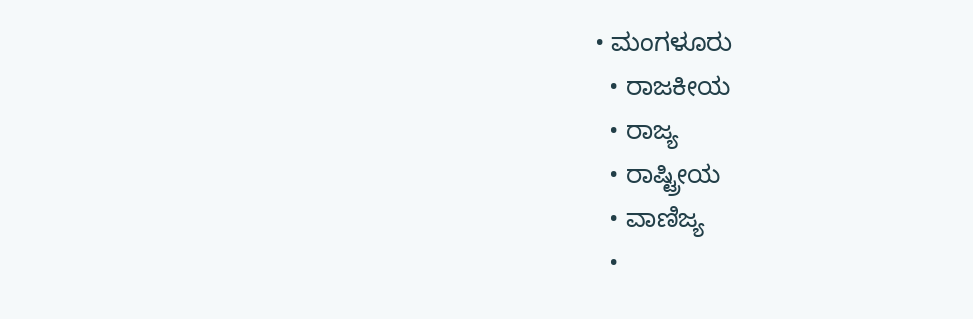• ಮಂಗಳೂರು
  • ರಾಜಕೀಯ
  • ರಾಜ್ಯ
  • ರಾಷ್ಟ್ರೀಯ
  • ವಾಣಿಜ್ಯ
  •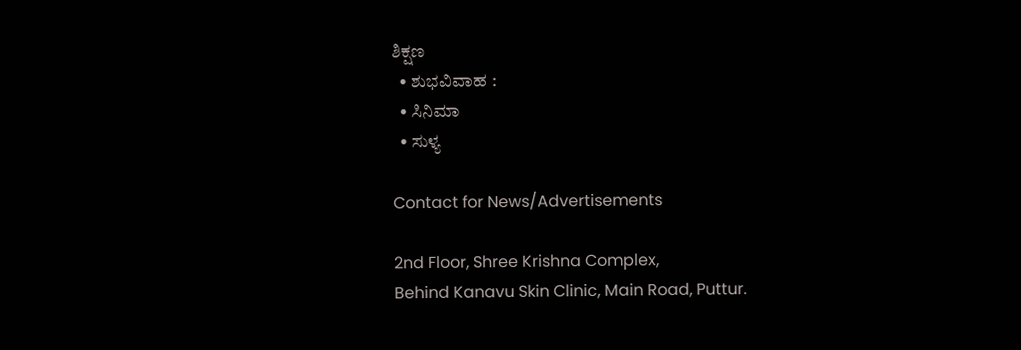ಶಿಕ್ಷಣ
  • ಶುಭವಿವಾಹ :
  • ಸಿನಿಮಾ
  • ಸುಳ್ಯ

Contact for News/Advertisements

2nd Floor, Shree Krishna Complex,
Behind Kanavu Skin Clinic, Main Road, Puttur.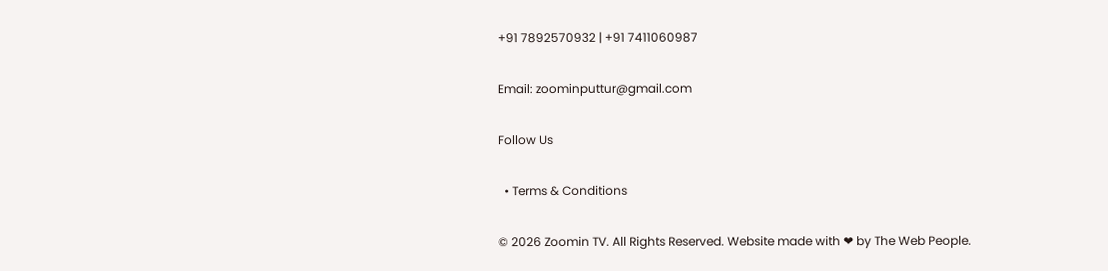+91 7892570932 | +91 7411060987

Email: zoominputtur@gmail.com

Follow Us

  • Terms & Conditions

© 2026 Zoomin TV. All Rights Reserved. Website made with ❤ by The Web People.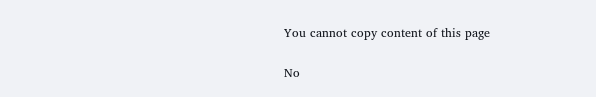You cannot copy content of this page

No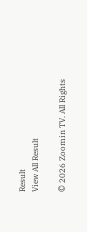Result
View All Result

© 2026 Zoomin TV. All Rights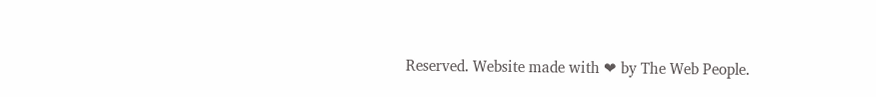Reserved. Website made with ❤ by The Web People.